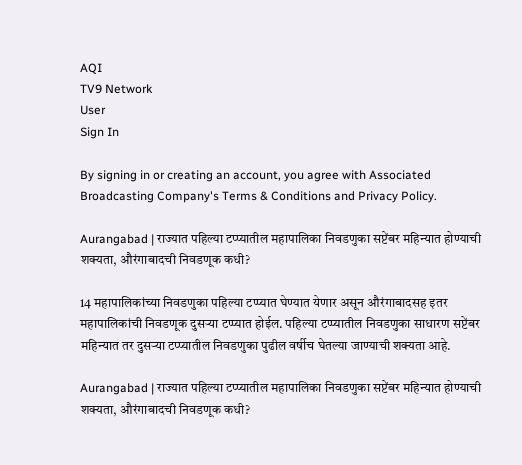AQI
TV9 Network
User
Sign In

By signing in or creating an account, you agree with Associated Broadcasting Company's Terms & Conditions and Privacy Policy.

Aurangabad | राज्यात पहिल्या टप्प्यातील महापालिका निवडणुका सप्टेंबर महिन्यात होण्याची शक्यता, औरंगाबादची निवडणूक कधी?

14 महापालिकांच्या निवडणुका पहिल्या टप्प्यात घेण्यात येणार असून औरंगाबादसह इतर महापालिकांची निवडणूक दुसऱ्या टप्प्यात होईल. पहिल्या टप्प्यातील निवडणुका साधारण सप्टेंबर महिन्यात तर दुसऱ्या टप्प्यातील निवडणुका पुढील वर्षीच घेतल्या जाण्याची शक्यता आहे.

Aurangabad | राज्यात पहिल्या टप्प्यातील महापालिका निवडणुका सप्टेंबर महिन्यात होण्याची शक्यता, औरंगाबादची निवडणूक कधी?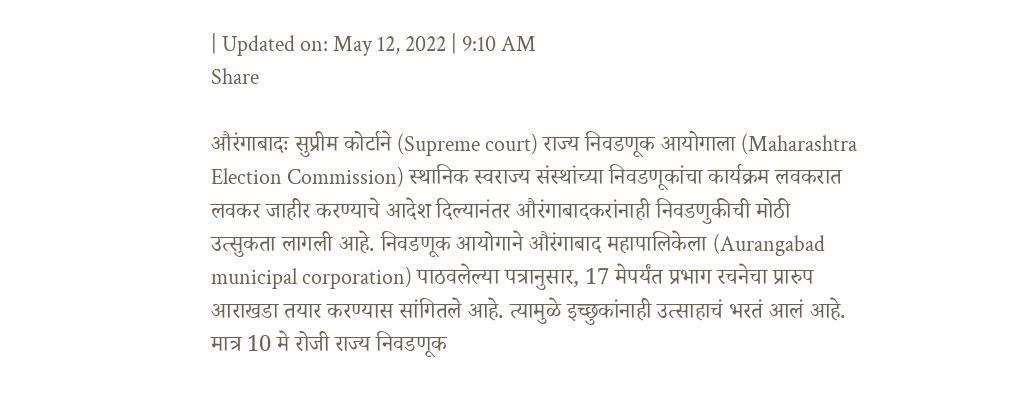| Updated on: May 12, 2022 | 9:10 AM
Share

औरंगाबादः सुप्रीम कोर्टाने (Supreme court) राज्य निवडणूक आयोगाला (Maharashtra Election Commission) स्थानिक स्वराज्य संस्थांच्या निवडणूकांचा कार्यक्रम लवकरात लवकर जाहीर करण्याचे आदेश दिल्यानंतर औरंगाबादकरांनाही निवडणुकीची मोठी उत्सुकता लागली आहे. निवडणूक आयोगाने औरंगाबाद महापालिकेला (Aurangabad municipal corporation) पाठवलेल्या पत्रानुसार, 17 मेपर्यंत प्रभाग रचनेचा प्रारुप आराखडा तयार करण्यास सांगितले आहे. त्यामुळे इच्छुकांनाही उत्साहाचं भरतं आलं आहे. मात्र 10 मे रोजी राज्य निवडणूक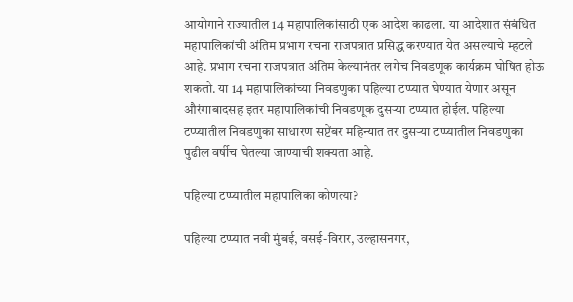आयोगाने राज्यातील 14 महापालिकांसाठी एक आदेश काढला. या आदेशात संबंधित महापालिकांची अंतिम प्रभाग रचना राजपत्रात प्रसिद्ध करण्यात येत असल्याचे म्हटले आहे. प्रभाग रचना राजपत्रात अंतिम केल्यानंतर लगेच निवडणूक कार्यक्रम घोषित होऊ शकतो. या 14 महापालिकांच्या निवडणुका पहिल्या टप्प्यात घेण्यात येणार असून औरंगाबादसह इतर महापालिकांची निवडणूक दुसऱ्या टप्प्यात होईल. पहिल्या टप्प्यातील निवडणुका साधारण सप्टेंबर महिन्यात तर दुसऱ्या टप्प्यातील निवडणुका पुढील वर्षीच घेतल्या जाण्याची शक्यता आहे.

पहिल्या टप्प्यातील महापालिका कोणत्या?

पहिल्या टप्प्यात नवी मुंबई, वसई-विरार, उल्हासनगर,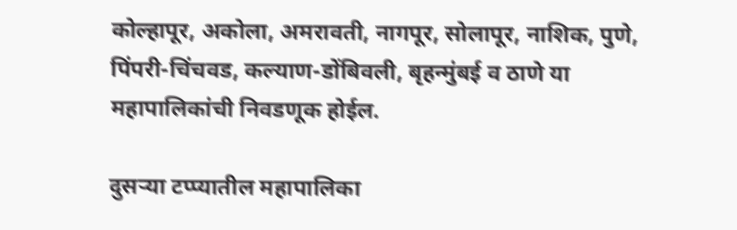कोल्हापूर, अकोला, अमरावती, नागपूर, सोलापूर, नाशिक, पुणे, पिंपरी-चिंचवड, कल्याण-डोंबिवली, बृहन्मुंबई व ठाणे या महापालिकांची निवडणूक होईल.

दुसऱ्या टप्प्यातील महापालिका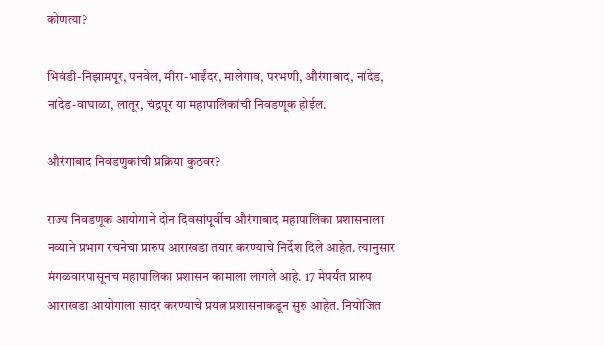कोणत्या?

भिवंडी-निझामपूर, पनवेल, मीरा-भाईंदर, मालेगाव, परभणी, औरंगाबाद, नांदेड, नांदेड-वाघाळा, लातूर, चंद्रपूर या महापालिकांची निवडणूक होईल.

औरंगाबाद निवडणुकांची प्रक्रिया कुठवर?

राज्य निवडणूक आयोगाने दोन दिवसांपूर्वीच औरंगाबाद महापालिका प्रशासनाला नव्याने प्रभाग रचनेचा प्रारुप आराखडा तयार करण्याचे निर्देश दिले आहेत. त्यानुसार मंगळवारपासूनच महापालिका प्रशासन कामाला लागले आहे. 17 मेपर्यंत प्रारुप आराखडा आयोगाला सादर करण्याचे प्रयत्न प्रशासनाकडून सुरु आहेत. नियोजित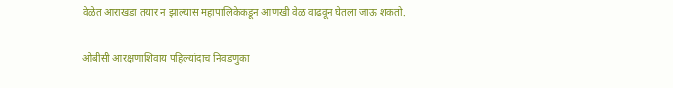वेळेत आराखडा तयार न झाल्यास महापालिकेकडून आणखी वेळ वाढवून घेतला जाऊ शकतो.

ओबीसी आरक्षणाशिवाय पहिल्यांदाच निवडणुका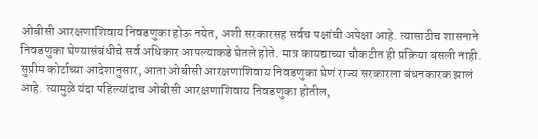ओबीसी आरक्षणाशिवाय निवडणुका होऊ नयेत, अशी सरकारसह सर्वच पक्षांची अपेक्षा आहे. त्यासाठीच शासनाने निवडणुका घेण्यासंबंधीचे सर्व अधिकार आपल्याकडे घेतले होते. मात्र कायद्याच्या चौकटीत ही प्रक्रिया बसली नाही. सुप्रीम कोर्टाच्या आदेशानुसार, आता ओबीसी आरक्षणाशिवाय निवडणुका घेणं राज्य सरकारला बंधनकारक झालं आहे. त्यामुळे यंदा पहिल्यांदाच ओबीसी आरक्षणाशिवाय निवडणुका होतील,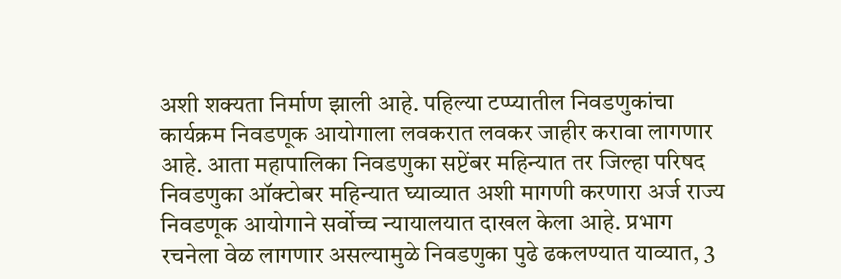अशी शक्यता निर्माण झाली आहे. पहिल्या टप्प्यातील निवडणुकांचा कार्यक्रम निवडणूक आयोगाला लवकरात लवकर जाहीर करावा लागणार आहे. आता महापालिका निवडणुका सप्टेंबर महिन्यात तर जिल्हा परिषद निवडणुका ऑक्टोबर महिन्यात घ्याव्यात अशी मागणी करणारा अर्ज राज्य निवडणूक आयोगाने सर्वोच्च न्यायालयात दाखल केला आहे. प्रभाग रचनेला वेळ लागणार असल्यामुळे निवडणुका पुढे ढकलण्यात याव्यात, 3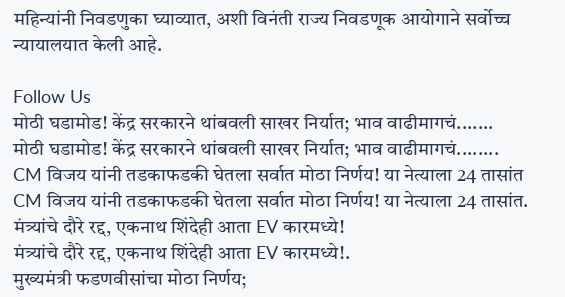महिन्यांनी निवडणुका घ्याव्यात, अशी विनंती राज्य निवडणूक आयोगाने सर्वोच्च न्यायालयात केली आहे.

Follow Us
मोठी घडामोड! केंद्र सरकारने थांबवली साखर निर्यात; भाव वाढीमागचं.......
मोठी घडामोड! केंद्र सरकारने थांबवली साखर निर्यात; भाव वाढीमागचं........
CM विजय यांनी तडकाफडकी घेतला सर्वात मोठा निर्णय! या नेत्याला 24 तासांत
CM विजय यांनी तडकाफडकी घेतला सर्वात मोठा निर्णय! या नेत्याला 24 तासांत.
मंत्र्यांचे दौरे रद्द, एकनाथ शिंदेही आता EV कारमध्ये!
मंत्र्यांचे दौरे रद्द, एकनाथ शिंदेही आता EV कारमध्ये!.
मुख्यमंत्री फडणवीसांचा मोठा निर्णय;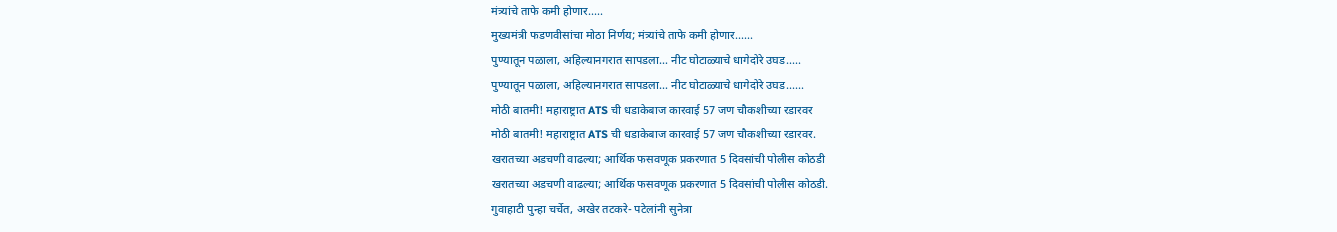मंत्र्यांचे ताफे कमी होणार.....
मुख्यमंत्री फडणवीसांचा मोठा निर्णय; मंत्र्यांचे ताफे कमी होणार......
पुण्यातून पळाला, अहिल्यानगरात सापडला… नीट घोटाळ्याचे धागेदोरे उघड.....
पुण्यातून पळाला, अहिल्यानगरात सापडला… नीट घोटाळ्याचे धागेदोरे उघड......
मोठी बातमी! महाराष्ट्रात ATS ची धडाकेबाज कारवाई 57 जण चौकशीच्या रडारवर
मोठी बातमी! महाराष्ट्रात ATS ची धडाकेबाज कारवाई 57 जण चौकशीच्या रडारवर.
खरातच्या अडचणी वाढल्या; आर्थिक फसवणूक प्रकरणात 5 दिवसांची पोलीस कोठडी
खरातच्या अडचणी वाढल्या; आर्थिक फसवणूक प्रकरणात 5 दिवसांची पोलीस कोठडी.
गुवाहाटी पुन्हा चर्चेत, अखेर तटकरे- पटेलांनी सुनेत्रा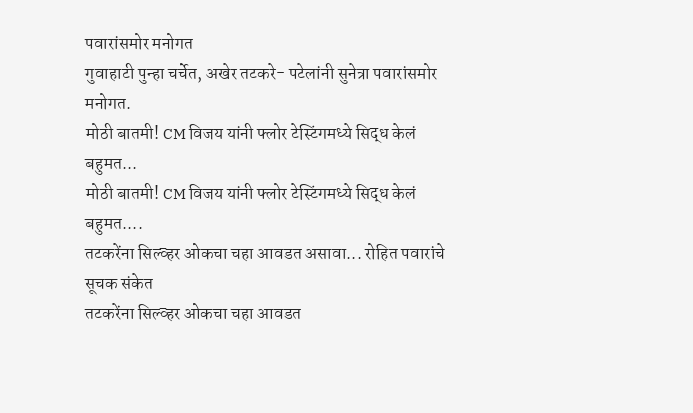पवारांसमोर मनोगत
गुवाहाटी पुन्हा चर्चेत, अखेर तटकरे- पटेलांनी सुनेत्रा पवारांसमोर मनोगत.
मोठी बातमी! CM विजय यांनी फ्लोर टेस्टिंगमध्ये सिद्ध केलं बहुमत...
मोठी बातमी! CM विजय यांनी फ्लोर टेस्टिंगमध्ये सिद्ध केलं बहुमत....
तटकरेंना सिल्व्हर ओकचा चहा आवडत असावा... रोहित पवारांचे सूचक संकेत
तटकरेंना सिल्व्हर ओकचा चहा आवडत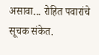असावा... रोहित पवारांचे सूचक संकेत.